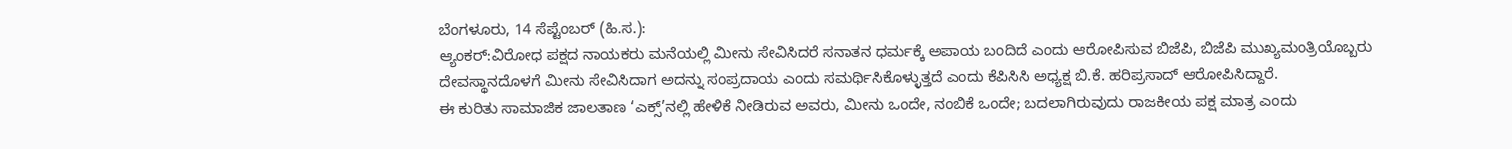ಬೆಂಗಳೂರು, 14 ಸೆಪ್ಟೆಂಬರ್ (ಹಿ.ಸ.):
ಆ್ಯಂಕರ್:ವಿರೋಧ ಪಕ್ಷದ ನಾಯಕರು ಮನೆಯಲ್ಲಿ ಮೀನು ಸೇವಿಸಿದರೆ ಸನಾತನ ಧರ್ಮಕ್ಕೆ ಅಪಾಯ ಬಂದಿದೆ ಎಂದು ಆರೋಪಿಸುವ ಬಿಜೆಪಿ, ಬಿಜೆಪಿ ಮುಖ್ಯಮಂತ್ರಿಯೊಬ್ಬರು ದೇವಸ್ಥಾನದೊಳಗೆ ಮೀನು ಸೇವಿಸಿದಾಗ ಅದನ್ನು ಸಂಪ್ರದಾಯ ಎಂದು ಸಮರ್ಥಿಸಿಕೊಳ್ಳುತ್ತದೆ ಎಂದು ಕೆಪಿಸಿಸಿ ಅಧ್ಯಕ್ಷ ಬಿ.ಕೆ. ಹರಿಪ್ರಸಾದ್ ಆರೋಪಿಸಿದ್ದಾರೆ.
ಈ ಕುರಿತು ಸಾಮಾಜಿಕ ಜಾಲತಾಣ ‘ಎಕ್ಸ್’ನಲ್ಲಿ ಹೇಳಿಕೆ ನೀಡಿರುವ ಅವರು, ಮೀನು ಒಂದೇ, ನಂಬಿಕೆ ಒಂದೇ; ಬದಲಾಗಿರುವುದು ರಾಜಕೀಯ ಪಕ್ಷ ಮಾತ್ರ ಎಂದು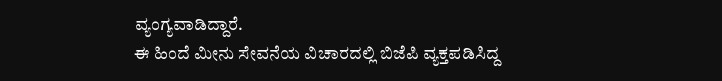ವ್ಯಂಗ್ಯವಾಡಿದ್ದಾರೆ.
ಈ ಹಿಂದೆ ಮೀನು ಸೇವನೆಯ ವಿಚಾರದಲ್ಲಿ ಬಿಜೆಪಿ ವ್ಯಕ್ತಪಡಿಸಿದ್ದ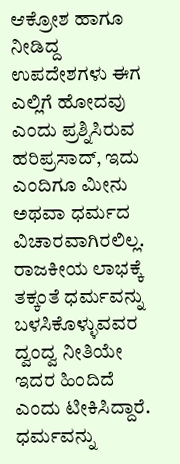ಆಕ್ರೋಶ ಹಾಗೂ ನೀಡಿದ್ದ ಉಪದೇಶಗಳು ಈಗ ಎಲ್ಲಿಗೆ ಹೋದವು ಎಂದು ಪ್ರಶ್ನಿಸಿರುವ ಹರಿಪ್ರಸಾದ್, ಇದು ಎಂದಿಗೂ ಮೀನು ಅಥವಾ ಧರ್ಮದ ವಿಚಾರವಾಗಿರಲಿಲ್ಲ. ರಾಜಕೀಯ ಲಾಭಕ್ಕೆ ತಕ್ಕಂತೆ ಧರ್ಮವನ್ನು ಬಳಸಿಕೊಳ್ಳುವವರ ದ್ವಂದ್ವ ನೀತಿಯೇ ಇದರ ಹಿಂದಿದೆ ಎಂದು ಟೀಕಿಸಿದ್ದಾರೆ.
ಧರ್ಮವನ್ನು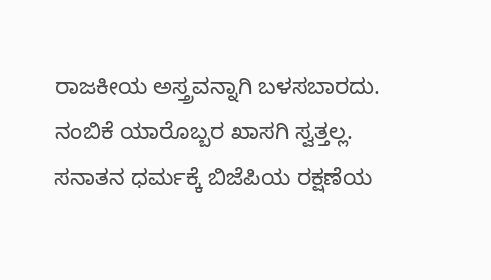ರಾಜಕೀಯ ಅಸ್ತ್ರವನ್ನಾಗಿ ಬಳಸಬಾರದು. ನಂಬಿಕೆ ಯಾರೊಬ್ಬರ ಖಾಸಗಿ ಸ್ವತ್ತಲ್ಲ. ಸನಾತನ ಧರ್ಮಕ್ಕೆ ಬಿಜೆಪಿಯ ರಕ್ಷಣೆಯ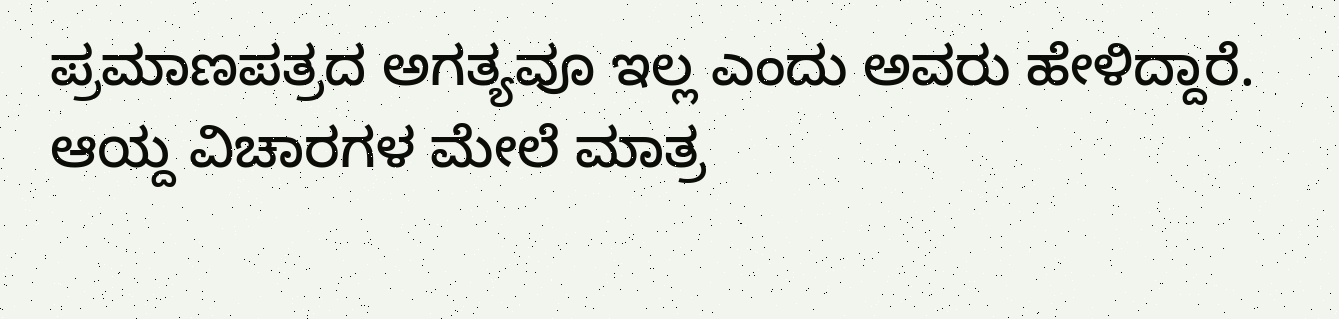ಪ್ರಮಾಣಪತ್ರದ ಅಗತ್ಯವೂ ಇಲ್ಲ ಎಂದು ಅವರು ಹೇಳಿದ್ದಾರೆ.
ಆಯ್ದ ವಿಚಾರಗಳ ಮೇಲೆ ಮಾತ್ರ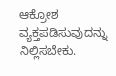ಆಕ್ರೋಶ ವ್ಯಕ್ತಪಡಿಸುವುದನ್ನು ನಿಲ್ಲಿಸಬೇಕು.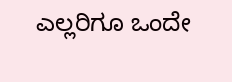ಎಲ್ಲರಿಗೂ ಒಂದೇ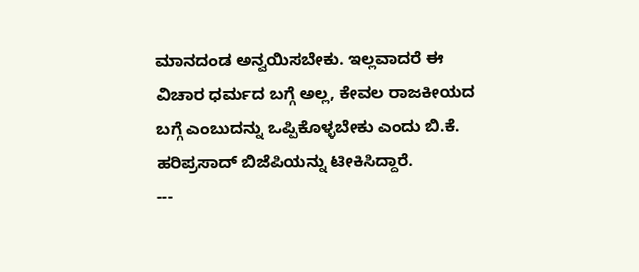ಮಾನದಂಡ ಅನ್ವಯಿಸಬೇಕು. ಇಲ್ಲವಾದರೆ ಈ ವಿಚಾರ ಧರ್ಮದ ಬಗ್ಗೆ ಅಲ್ಲ, ಕೇವಲ ರಾಜಕೀಯದ ಬಗ್ಗೆ ಎಂಬುದನ್ನು ಒಪ್ಪಿಕೊಳ್ಳಬೇಕು ಎಂದು ಬಿ.ಕೆ. ಹರಿಪ್ರಸಾದ್ ಬಿಜೆಪಿಯನ್ನು ಟೀಕಿಸಿದ್ದಾರೆ.
---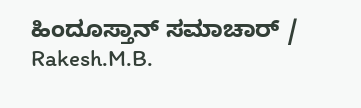ಹಿಂದೂಸ್ತಾನ್ ಸಮಾಚಾರ್ / Rakesh.M.B.